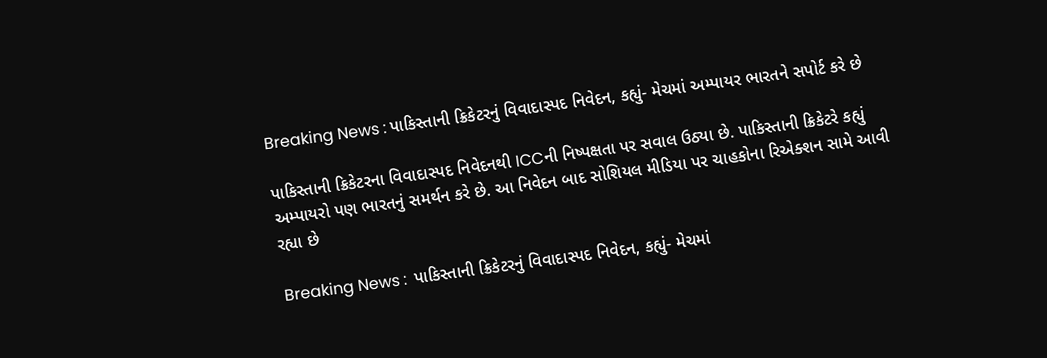Breaking News : પાકિસ્તાની ક્રિકેટરનું વિવાદાસ્પદ નિવેદન, કહ્યું- મેચમાં અમ્પાયર ભારતને સપોર્ટ કરે છે

પાકિસ્તાની ક્રિકેટરના વિવાદાસ્પદ નિવેદનથી ICCની નિષ્પક્ષતા પર સવાલ ઉઠ્યા છે. પાકિસ્તાની ક્રિકેટરે કહ્યું અમ્પાયરો પણ ભારતનું સમર્થન કરે છે. આ નિવેદન બાદ સોશિયલ મીડિયા પર ચાહકોના રિએક્શન સામે આવી રહ્યા છે

Breaking News :  પાકિસ્તાની ક્રિકેટરનું વિવાદાસ્પદ નિવેદન, કહ્યું- મેચમાં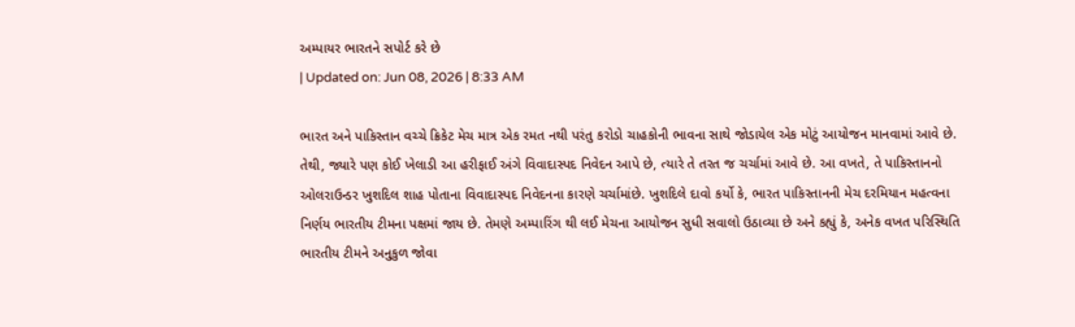અમ્પાયર ભારતને સપોર્ટ કરે છે
| Updated on: Jun 08, 2026 | 8:33 AM

ભારત અને પાકિસ્તાન વચ્ચે ક્રિકેટ મેચ માત્ર એક રમત નથી પરંતુ કરોડો ચાહકોની ભાવના સાથે જોડાયેલ એક મોટું આયોજન માનવામાં આવે છે. તેથી, જ્યારે પણ કોઈ ખેલાડી આ હરીફાઈ અંગે વિવાદાસ્પદ નિવેદન આપે છે, ત્યારે તે તરત જ ચર્ચામાં આવે છે. આ વખતે, તે પાકિસ્તાનનો ઓલરાઉન્ડર ખુશદિલ શાહ પોતાના વિવાદાસ્પદ નિવેદનના કારણે ચર્ચામાંછે. ખુશદિલે દાવો કર્યો કે, ભારત પાકિસ્તાનની મેચ દરમિયાન મહત્વના નિર્ણય ભારતીય ટીમના પક્ષમાં જાય છે. તેમણે અમ્પારિંગ થી લઈ મેચના આયોજન સુધી સવાલો ઉઠાવ્યા છે અને કહ્યું કે, અનેક વખત પરિસ્થિતિ ભારતીય ટીમને અનુકુળ જોવા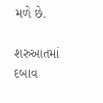મળે છે.

શરુઆતમાં દબાવ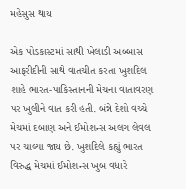મહેસુસ થાય

એક પોડકાસ્ટમાં સાથી ખેલાડી અબ્બાસ આફરીદીની સાથે વાતચીત કરતા ખુશદિલ શાહે ભારત-પાકિસ્તાનની મેચના વાતાવરણ પર ખુલીને વાત કરી હતી. બંન્ને દેશો વચ્ચે મેચમાં દબાણ અને ઈમોશન્સ અલગ લેવલ પર ચાલ્યા જાય છે. ખુશદિલે કહ્યું ભારત વિરુદ્ધ મેચમાં ઈમોશન્સ ખુબ વધારે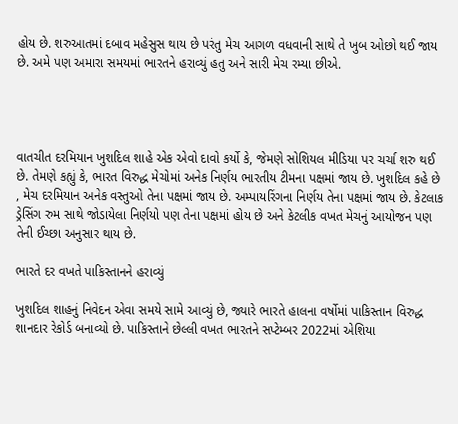હોય છે. શરુઆતમાં દબાવ મહેસુસ થાય છે પરંતુ મેચ આગળ વધવાની સાથે તે ખુબ ઓછો થઈ જાય છે. અમે પણ અમારા સમયમાં ભારતને હરાવ્યું હતુ અને સારી મેચ રમ્યા છીએ.




વાતચીત દરમિયાન ખુશદિલ શાહે એક એવો દાવો કર્યો કે, જેમણે સોશિયલ મીડિયા પર ચર્ચા શરુ થઈ છે. તેમણે કહ્યું કે, ભારત વિરુદ્ધ મેચોમાં અનેક નિર્ણય ભારતીય ટીમના પક્ષમાં જાય છે. ખુશદિલ કહે છે , મેચ દરમિયાન અનેક વસ્તુઓ તેના પક્ષમાં જાય છે. અમ્પાયરિંગના નિર્ણય તેના પક્ષમાં જાય છે. કેટલાક ડ્રેસિંગ રુમ સાથે જોડાયેલા નિર્ણયો પણ તેના પક્ષમાં હોય છે અને કેટલીક વખત મેચનું આયોજન પણ તેની ઈચ્છા અનુસાર થાય છે.

ભારતે દર વખતે પાકિસ્તાનને હરાવ્યું

ખુશદિલ શાહનું નિવેદન એવા સમયે સામે આવ્યું છે, જ્યારે ભારતે હાલના વર્ષોમાં પાકિસ્તાન વિરુદ્ધ શાનદાર રેકોર્ડ બનાવ્યો છે. પાકિસ્તાને છેલ્લી વખત ભારતને સપ્ટેમ્બર 2022માં એશિયા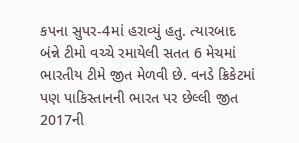કપના સુપર-4માં હરાવ્યું હતુ. ત્યારબાદ બંન્ને ટીમો વચ્ચે રમાયેલી સતત 6 મેચમાં ભારતીય ટીમે જીત મેળવી છે. વનડે ક્રિકેટમાં પણ પાકિસ્તાનની ભારત પર છેલ્લી જીત 2017ની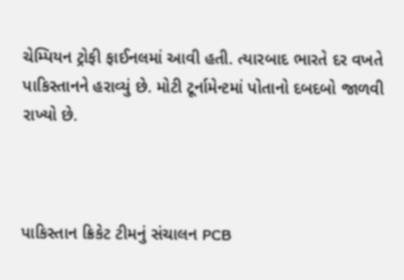ચેમ્પિયન ટ્રોફી ફાઈનલમાં આવી હતી. ત્યારબાદ ભારતે દર વખતે પાકિસ્તાનને હરાવ્યું છે. મોટી ટૂર્નામેન્ટમાં પોતાનો દબદબો જાળવી રાખ્યો છે.



પાકિસ્તાન ક્રિકેટ ટીમનું સંચાલન PCB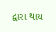દ્વારા થાય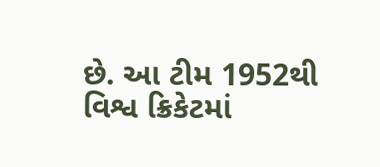છે. આ ટીમ 1952થી વિશ્વ ક્રિકેટમાં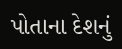પોતાના દેશનું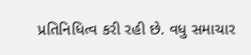પ્રતિનિધિત્વ કરી રહી છે. વધુ સમાચાર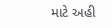માટે અહી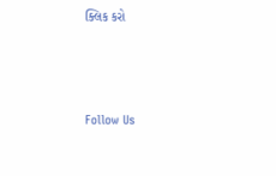ક્લિક કરો



Follow Us